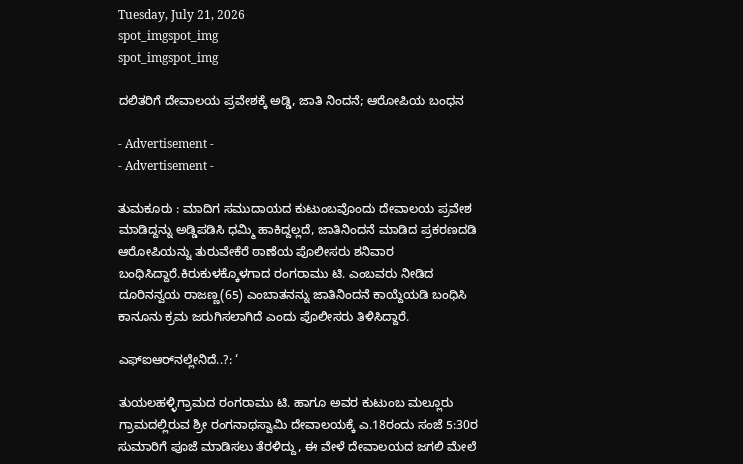Tuesday, July 21, 2026
spot_imgspot_img
spot_imgspot_img

ದಲಿತರಿಗೆ ದೇವಾಲಯ ಪ್ರವೇಶಕ್ಕೆ ಅಡ್ಡಿ, ಜಾತಿ ನಿಂದನೆ; ಆರೋಪಿಯ ಬಂಧನ

- Advertisement -
- Advertisement -

ತುಮಕೂರು : ಮಾದಿಗ ಸಮುದಾಯದ ಕುಟುಂಬವೊಂದು ದೇವಾಲಯ ಪ್ರವೇಶ ಮಾಡಿದ್ದನ್ನು ಅಡ್ಡಿಪಡಿಸಿ ಧಮ್ಮಿ ಹಾಕಿದ್ದಲ್ಲದೆ, ಜಾತಿನಿಂದನೆ ಮಾಡಿದ ಪ್ರಕರಣದಡಿ ಆರೋಪಿಯನ್ನು ತುರುವೇಕೆರೆ ಠಾಣೆಯ ಪೊಲೀಸರು ಶನಿವಾರ ಬಂಧಿಸಿದ್ದಾರೆ.ಕಿರುಕುಳಕ್ಕೊಳಗಾದ ರಂಗರಾಮು ಟಿ. ಎಂಬವರು ನೀಡಿದ ದೂರಿನನ್ವಯ ರಾಜಣ್ಣ(65) ಎಂಬಾತನನ್ನು ಜಾತಿನಿಂದನೆ ಕಾಯ್ದೆಯಡಿ ಬಂಧಿಸಿ ಕಾನೂನು ಕ್ರಮ ಜರುಗಿಸಲಾಗಿದೆ ಎಂದು ಪೊಲೀಸರು ತಿಳಿಸಿದ್ದಾರೆ.

ಎಫ್‌ಐಆರ್‌ನಲ್ಲೇನಿದೆ..?: ‘

ತುಯಲಹಳ್ಳಿಗ್ರಾಮದ ರಂಗರಾಮು ಟಿ. ಹಾಗೂ ಅವರ ಕುಟುಂಬ ಮಲ್ಲೂರು ಗ್ರಾಮದಲ್ಲಿರುವ ಶ್ರೀ ರಂಗನಾಥಸ್ವಾಮಿ ದೇವಾಲಯಕ್ಕೆ ಎ.18ರಂದು ಸಂಜೆ 5:30ರ ಸುಮಾರಿಗೆ ಪೂಜೆ ಮಾಡಿಸಲು ತೆರಳಿದ್ದು, ಈ ವೇಳೆ ದೇವಾಲಯದ ಜಗಲಿ ಮೇಲೆ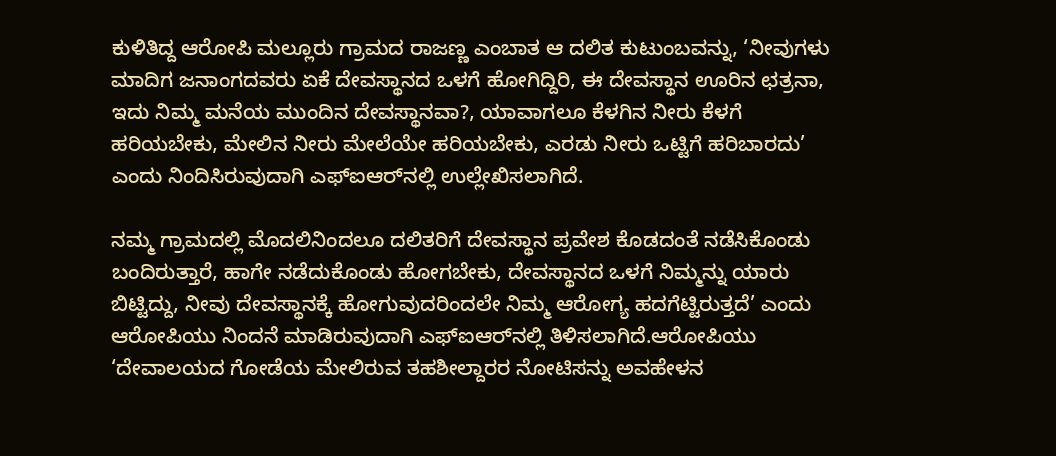ಕುಳಿತಿದ್ದ ಆರೋಪಿ ಮಲ್ಲೂರು ಗ್ರಾಮದ ರಾಜಣ್ಣ ಎಂಬಾತ ಆ ದಲಿತ ಕುಟುಂಬವನ್ನು, ‘ನೀವುಗಳು ಮಾದಿಗ ಜನಾಂಗದವರು ಏಕೆ ದೇವಸ್ಥಾನದ ಒಳಗೆ ಹೋಗಿದ್ದಿರಿ, ಈ ದೇವಸ್ಥಾನ ಊರಿನ ಛತ್ರನಾ, ಇದು ನಿಮ್ಮ ಮನೆಯ ಮುಂದಿನ ದೇವಸ್ಥಾನವಾ?, ಯಾವಾಗಲೂ ಕೆಳಗಿನ ನೀರು ಕೆಳಗೆ ಹರಿಯಬೇಕು, ಮೇಲಿನ ನೀರು ಮೇಲೆಯೇ ಹರಿಯಬೇಕು, ಎರಡು ನೀರು ಒಟ್ಟಿಗೆ ಹರಿಬಾರದು’ ಎಂದು ನಿಂದಿಸಿರುವುದಾಗಿ ಎಫ್‌ಐಆರ್‌ನಲ್ಲಿ ಉಲ್ಲೇಖಿಸಲಾಗಿದೆ.

ನಮ್ಮ ಗ್ರಾಮದಲ್ಲಿ ಮೊದಲಿನಿಂದಲೂ ದಲಿತರಿಗೆ ದೇವಸ್ಥಾನ ಪ್ರವೇಶ ಕೊಡದಂತೆ ನಡೆಸಿಕೊಂಡು ಬಂದಿರುತ್ತಾರೆ, ಹಾಗೇ ನಡೆದುಕೊಂಡು ಹೋಗಬೇಕು, ದೇವಸ್ಥಾನದ ಒಳಗೆ ನಿಮ್ಮನ್ನು ಯಾರು ಬಿಟ್ಟಿದ್ದು, ನೀವು ದೇವಸ್ಥಾನಕ್ಕೆ ಹೋಗುವುದರಿಂದಲೇ ನಿಮ್ಮ ಆರೋಗ್ಯ ಹದಗೆಟ್ಟಿರುತ್ತದೆ’ ಎಂದು ಆರೋಪಿಯು ನಿಂದನೆ ಮಾಡಿರುವುದಾಗಿ ಎಫ್‌ಐಆರ್‌ನಲ್ಲಿ ತಿಳಿಸಲಾಗಿದೆ.ಆರೋಪಿಯು ‘ದೇವಾಲಯದ ಗೋಡೆಯ ಮೇಲಿರುವ ತಹಶೀಲ್ದಾರರ ನೋಟಿಸನ್ನು ಅವಹೇಳನ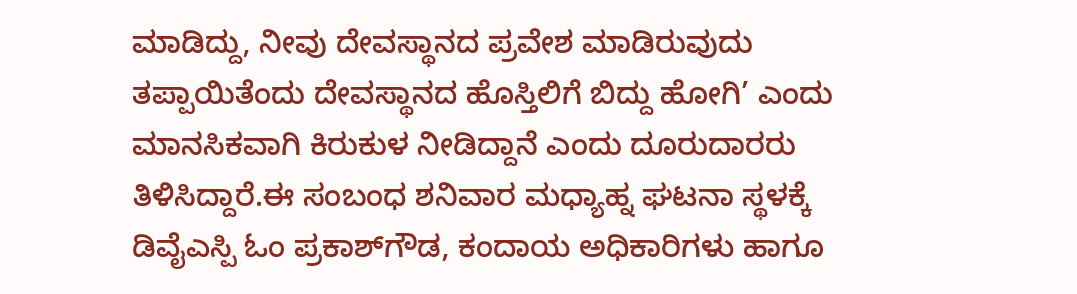ಮಾಡಿದ್ದು, ನೀವು ದೇವಸ್ಥಾನದ ಪ್ರವೇಶ ಮಾಡಿರುವುದು ತಪ್ಪಾಯಿತೆಂದು ದೇವಸ್ಥಾನದ ಹೊಸ್ತಿಲಿಗೆ ಬಿದ್ದು ಹೋಗಿ’ ಎಂದು ಮಾನಸಿಕವಾಗಿ ಕಿರುಕುಳ ನೀಡಿದ್ದಾನೆ ಎಂದು ದೂರುದಾರರು ತಿಳಿಸಿದ್ದಾರೆ.ಈ ಸಂಬಂಧ ಶನಿವಾರ ಮಧ್ಯಾಹ್ನ ಘಟನಾ ಸ್ಥಳಕ್ಕೆ ಡಿವೈಎಸ್ಪಿ ಓಂ ಪ್ರಕಾಶ್‌ಗೌಡ, ಕಂದಾಯ ಅಧಿಕಾರಿಗಳು ಹಾಗೂ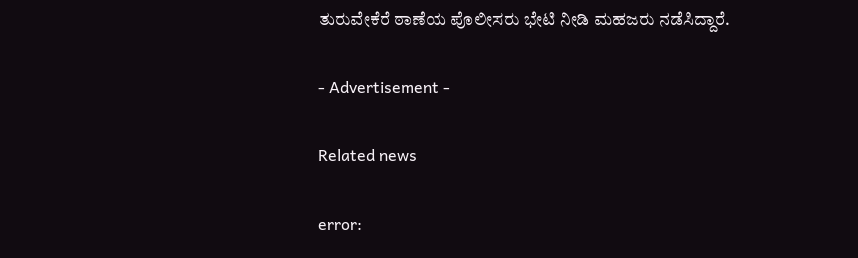ತುರುವೇಕೆರೆ ಠಾಣೆಯ ಪೊಲೀಸರು ಭೇಟಿ ನೀಡಿ ಮಹಜರು ನಡೆಸಿದ್ದಾರೆ.

- Advertisement -

Related news

error: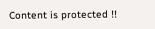Content is protected !!